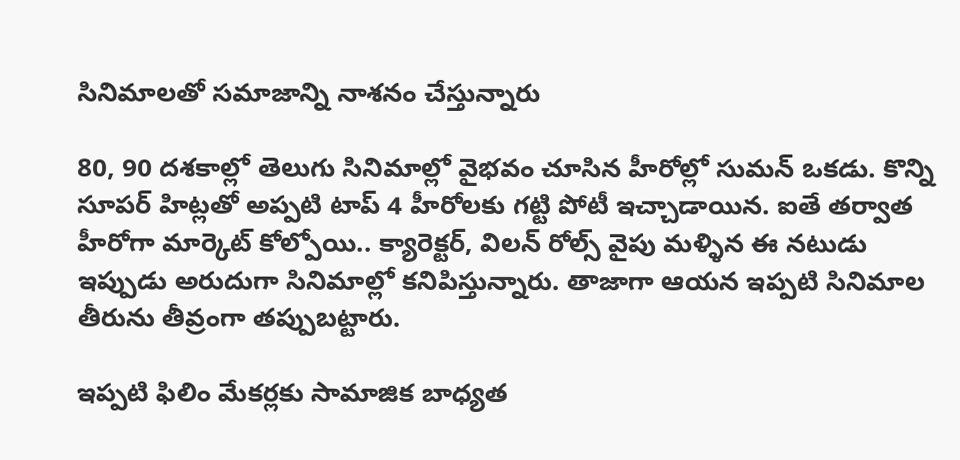సినిమాలతో సమాజాన్ని నాశనం చేస్తున్నారు

80, 90 దశకాల్లో తెలుగు సినిమాల్లో వైభవం చూసిన హీరోల్లో సుమన్ ఒకడు. కొన్ని సూపర్ హిట్లతో అప్పటి టాప్ 4 హీరోలకు గట్టి పోటీ ఇచ్చాడాయిన. ఐతే తర్వాత హీరోగా మార్కెట్ కోల్పోయి.. క్యారెక్టర్, విలన్ రోల్స్ వైపు మళ్ళిన ఈ నటుడు ఇప్పుడు అరుదుగా సినిమాల్లో కనిపిస్తున్నారు. తాజాగా ఆయన ఇప్పటి సినిమాల తీరును తీవ్రంగా తప్పుబట్టారు.

ఇప్పటి ఫిలిం మేకర్లకు సామాజిక బాధ్యత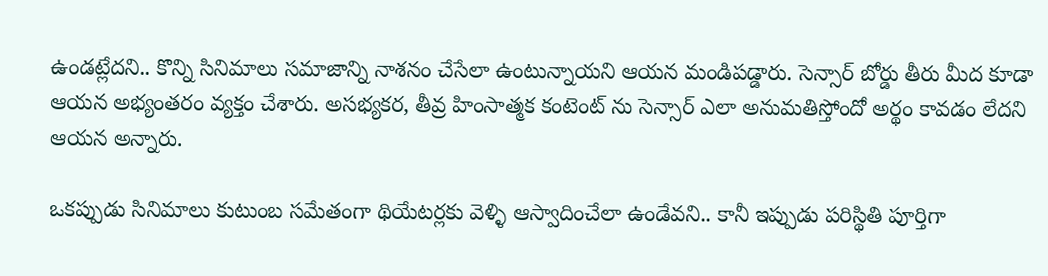ఉండట్లేదని.. కొన్ని సినిమాలు సమాజాన్ని నాశనం చేసేలా ఉంటున్నాయని ఆయన మండిపడ్డారు. సెన్సార్ బోర్డు తీరు మీద కూడా ఆయన అభ్యంతరం వ్యక్తం చేశారు. అసభ్యకర, తీవ్ర హింసాత్మక కంటెంట్ ను సెన్సార్ ఎలా అనుమతిస్తోందో అర్థం కావడం లేదని ఆయన అన్నారు.

ఒకప్పుడు సినిమాలు కుటుంబ సమేతంగా థియేటర్లకు వెళ్ళి ఆస్వాదించేలా ఉండేవని.. కానీ ఇప్పుడు పరిస్థితి పూర్తిగా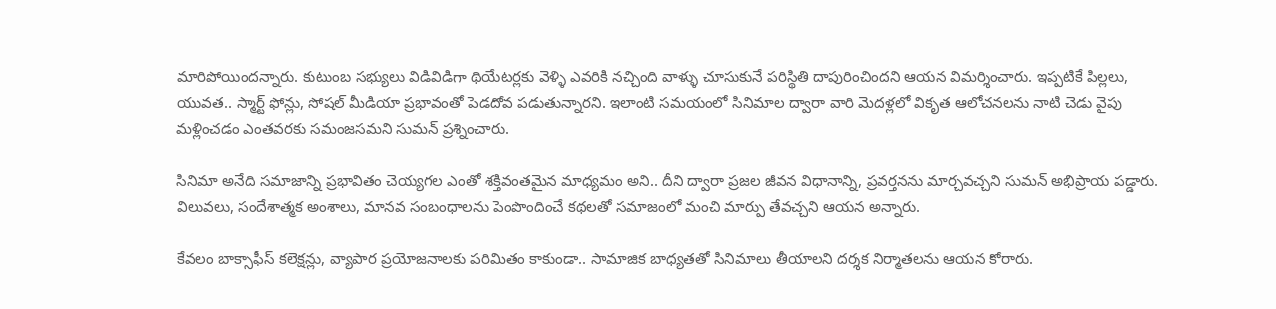మారిపోయిందన్నారు. కుటుంబ సభ్యులు విడివిడిగా థియేటర్లకు వెళ్ళి ఎవరికి నచ్చింది వాళ్ళు చూసుకునే పరిస్థితి దాపురించిందని ఆయన విమర్శించారు. ఇప్పటికే పిల్లలు, యువత.. స్మార్ట్ ఫోన్లు, సోషల్ మీడియా ప్రభావంతో పెడదోవ పడుతున్నారని. ఇలాంటి సమయంలో సినిమాల ద్వారా వారి మెదళ్లలో వికృత ఆలోచనలను నాటి చెడు వైపు మళ్లించడం ఎంతవరకు సమంజసమని సుమన్ ప్రశ్నించారు.

సినిమా అనేది సమాజాన్ని ప్రభావితం చెయ్యగల ఎంతో శక్తివంతమైన మాధ్యమం అని.. దీని ద్వారా ప్రజల జీవన విధానాన్ని, ప్రవర్తనను మార్చవచ్చని సుమన్ అభిప్రాయ పడ్డారు. విలువలు, సందేశాత్మక అంశాలు, మానవ సంబంధాలను పెంపొందించే కథలతో సమాజంలో మంచి మార్పు తేవచ్చని ఆయన అన్నారు.

కేవలం బాక్సాఫీస్ కలెక్షన్లు, వ్యాపార ప్రయోజనాలకు పరిమితం కాకుండా.. సామాజిక బాధ్యతతో సినిమాలు తీయాలని దర్శక నిర్మాతలను ఆయన కోరారు.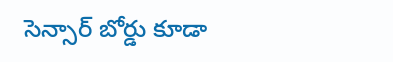సెన్సార్ బోర్డు కూడా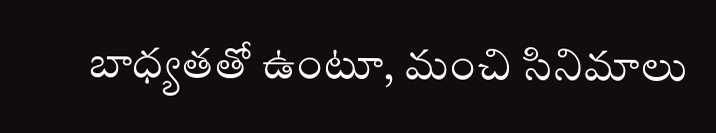బాధ్యతతో ఉంటూ, మంచి సినిమాలు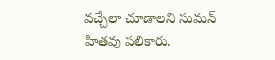వచ్చేలా చూడాలని సుమన్ హితవు పలికారు.